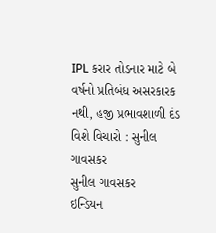IPL કરાર તોડનાર માટે બે વર્ષનો પ્રતિબંધ અસરકારક નથી, હજી પ્રભાવશાળી દંડ વિશે વિચારો : સુનીલ ગાવસકર
સુનીલ ગાવસકર
ઇન્ડિયન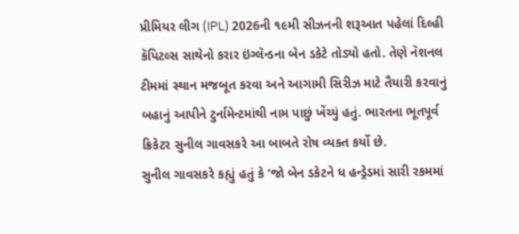પ્રીમિયર લીગ (IPL) 2026ની ૧૯મી સીઝનની શરૂઆત પહેલાં દિલ્હી કૅપિટલ્સ સાથેનો કરાર ઇંગ્લૅન્ડના બેન ડકેટે તોડ્યો હતો. તેણે નૅશનલ ટીમમાં સ્થાન મજબૂત કરવા અને આગામી સિરીઝ માટે તૈયારી કરવાનું બહાનું આપીને ટુર્નામેન્ટમાંથી નામ પાછું ખેંચ્યું હતું. ભારતના ભૂતપૂર્વ ક્રિકેટર સુનીલ ગાવસકરે આ બાબતે રોષ વ્યક્ત કર્યો છે.
સુનીલ ગાવસકરે કહ્યું હતું કે ‘જો બેન ડકેટને ધ હન્ડ્રેડમાં સારી રકમમાં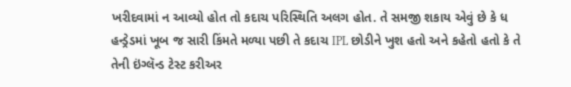ખરીદવામાં ન આવ્યો હોત તો કદાચ પરિસ્થિતિ અલગ હોત. તે સમજી શકાય એવું છે કે ધ હન્ડ્રેડમાં ખૂબ જ સારી કિંમતે મળ્યા પછી તે કદાચ IPL છોડીને ખુશ હતો અને કહેતો હતો કે તે તેની ઇંગ્લૅન્ડ ટેસ્ટ કરીઅર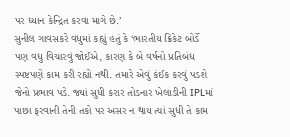પર ધ્યાન કેન્દ્રિત કરવા માગે છે.’
સુનીલ ગાવસકરે વધુમાં કહ્યું હતું કે ‘ભારતીય ક્રિકેટ બોર્ડે પણ વધુ વિચારવું જોઈએ, કારણ કે બે વર્ષનો પ્રતિબંધ સ્પષ્ટપણે કામ કરી રહ્યો નથી. તમારે એવું કંઈક કરવું પડશે જેનો પ્રભાવ પડે. જ્યાં સુધી કરાર તોડનાર ખેલાડીની IPLમાં પાછા ફરવાની તેની તકો પર અસર ન થાય ત્યાં સુધી તે કામ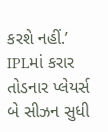કરશે નહીં.’ IPLમાં કરાર તોડનાર પ્લેયર્સ બે સીઝન સુધી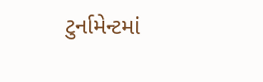ટુર્નામેન્ટમાં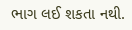ભાગ લઈ શકતા નથી.